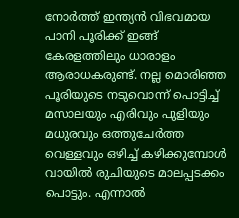നോർത്ത് ഇന്ത്യൻ വിഭവമായ പാനി പൂരിക്ക് ഇങ്ങ് കേരളത്തിലും ധാരാളം ആരാധകരുണ്ട്. നല്ല മൊരിഞ്ഞ പൂരിയുടെ നടുവൊന്ന് പൊട്ടിച്ച് മസാലയും എരിവും പുളിയും മധുരവും ഒത്തുചേർത്ത വെള്ളവും ഒഴിച്ച് കഴിക്കുമ്പോൾ വായിൽ രുചിയുടെ മാലപ്പടക്കം പൊട്ടും. എന്നാൽ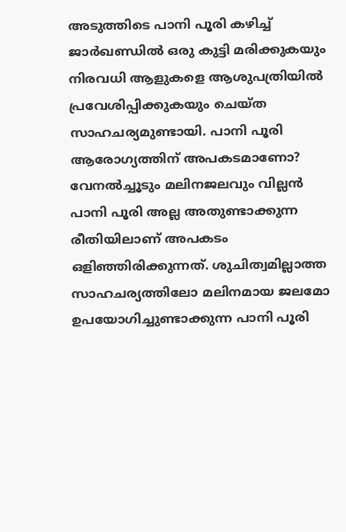അടുത്തിടെ പാനി പൂരി കഴിച്ച് ജാർഖണ്ഡിൽ ഒരു കുട്ടി മരിക്കുകയും നിരവധി ആളുകളെ ആശുപത്രിയിൽ പ്രവേശിപ്പിക്കുകയും ചെയ്ത സാഹചര്യമുണ്ടായി. പാനി പൂരി ആരോഗ്യത്തിന് അപകടമാണോ?
വേനൽച്ചൂടും മലിനജലവും വില്ലൻ
പാനി പൂരി അല്ല അതുണ്ടാക്കുന്ന രീതിയിലാണ് അപകടം ഒളിഞ്ഞിരിക്കുന്നത്. ശുചിത്വമില്ലാത്ത സാഹചര്യത്തിലോ മലിനമായ ജലമോ ഉപയോഗിച്ചുണ്ടാക്കുന്ന പാനി പൂരി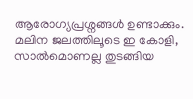ആരോഗ്യപ്രശ്നങ്ങൾ ഉണ്ടാക്കും. മലിന ജലത്തിലൂടെ ഇ കോളി, സാൽമൊണല്ല തുടങ്ങിയ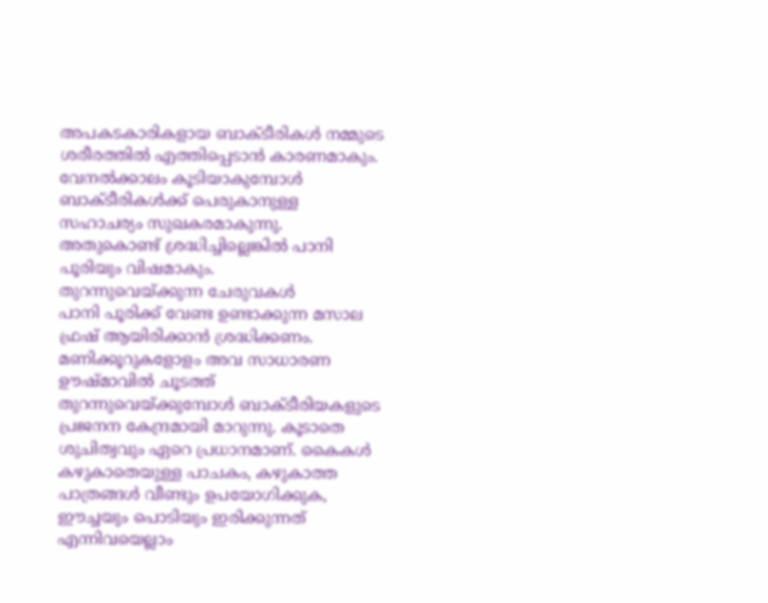അപകടകാരികളായ ബാക്ടീരികൾ നമ്മുടെ ശരീരത്തിൽ എത്തിപ്പെടാൻ കാരണമാകും. വേനൽക്കാലം കൂടിയാകുമ്പോൾ ബാക്ടീരികൾക്ക് പെരുകാനുള്ള സഹാചര്യം സുഖകരമാകുന്നു. അതുകൊണ്ട് ശ്രദ്ധിച്ചില്ലെങ്കിൽ പാനി പൂരിയും വിഷമാകും.
തുറന്നുവെയ്ക്കുന്ന ചേരുവകൾ
പാനി പൂരിക്ക് വേണ്ട ഉണ്ടാക്കുന്ന മസാല ഫ്രഷ് ആയിരിക്കാൻ ശ്രദ്ധിക്കണം. മണിക്കൂറുകളോളം അവ സാധാരണ ഊഷ്മാവിൽ ചൂടത്ത് തുറന്നുവെയ്ക്കുമ്പോൾ ബാക്ടീരിയകളുടെ പ്രജനന കേന്ദ്രമായി മാറുന്നു. കൂടാതെ ശുചിത്വവും ഏറെ പ്രധാനമാണ്. കൈകൾ കഴുകാതെയുള്ള പാചകം, കഴുകാത്ത പാത്രങ്ങൾ വീണ്ടും ഉപയോഗിക്കുക, ഈച്ചയും പൊടിയും ഇരിക്കുന്നത് എന്നിവയെല്ലാം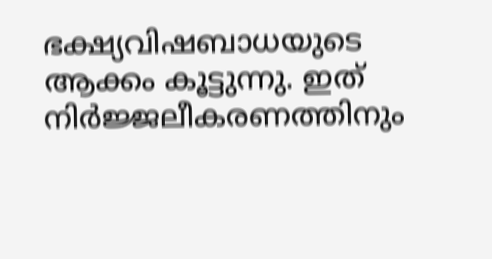ഭക്ഷ്യവിഷബാധയുടെ ആക്കം കൂട്ടുന്നു. ഇത് നിർജ്ജലീകരണത്തിനും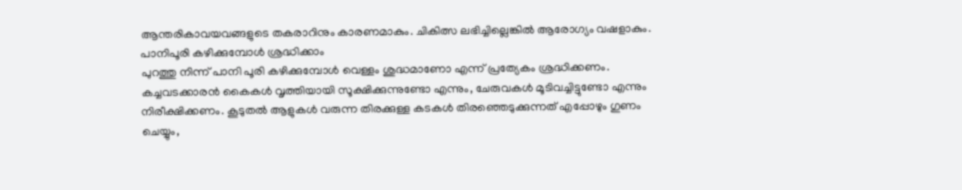ആന്തരികാവയവങ്ങളുടെ തകരാറിനും കാരണമാകും. ചികിത്സ ലഭിച്ചില്ലെങ്കിൽ ആരോഗ്യം വഷളാകും.
പാനിപൂരി കഴിക്കുമ്പോൾ ശ്രദ്ധിക്കാം
പുറത്തു നിന്ന് പാനി പൂരി കഴിക്കുമ്പോൾ വെള്ളം ശുദ്ധമാണോ എന്ന് പ്രത്യേകം ശ്രദ്ധിക്കണം. കച്ചവടക്കാരൻ കൈകൾ വൃത്തിയായി സൂക്ഷിക്കുന്നുണ്ടോ എന്നും, ചേരുവകൾ മൂടിവച്ചിട്ടുണ്ടോ എന്നും നിരീക്ഷിക്കണം. കൂടുതൽ ആളുകൾ വരുന്ന തിരക്കുള്ള കടകൾ തിരഞ്ഞെടുക്കുന്നത് എപ്പോഴും ഗുണം ചെയ്യും,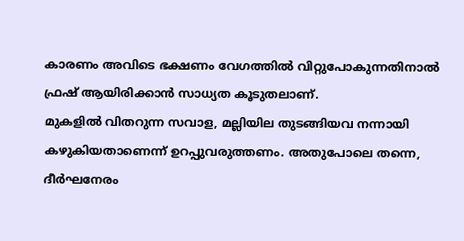കാരണം അവിടെ ഭക്ഷണം വേഗത്തിൽ വിറ്റുപോകുന്നതിനാൽ ഫ്രഷ് ആയിരിക്കാൻ സാധ്യത കൂടുതലാണ്.
മുകളിൽ വിതറുന്ന സവാള, മല്ലിയില തുടങ്ങിയവ നന്നായി കഴുകിയതാണെന്ന് ഉറപ്പുവരുത്തണം. അതുപോലെ തന്നെ, ദീർഘനേരം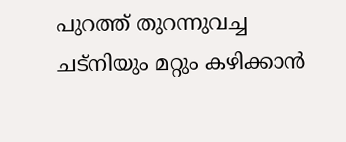പുറത്ത് തുറന്നുവച്ച ചട്നിയും മറ്റും കഴിക്കാൻ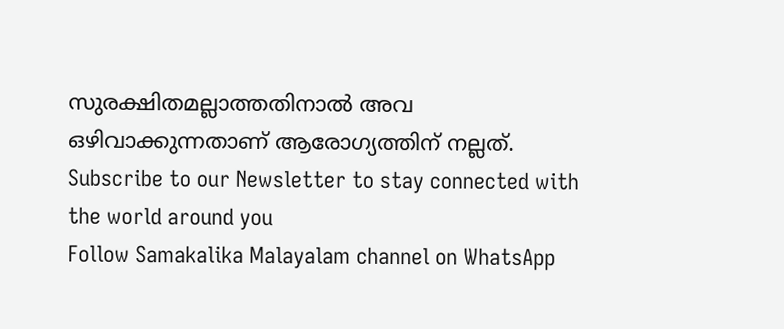സുരക്ഷിതമല്ലാത്തതിനാൽ അവ ഒഴിവാക്കുന്നതാണ് ആരോഗ്യത്തിന് നല്ലത്.
Subscribe to our Newsletter to stay connected with the world around you
Follow Samakalika Malayalam channel on WhatsApp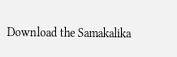Download the Samakalika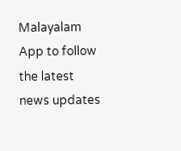Malayalam App to follow the latest news updates